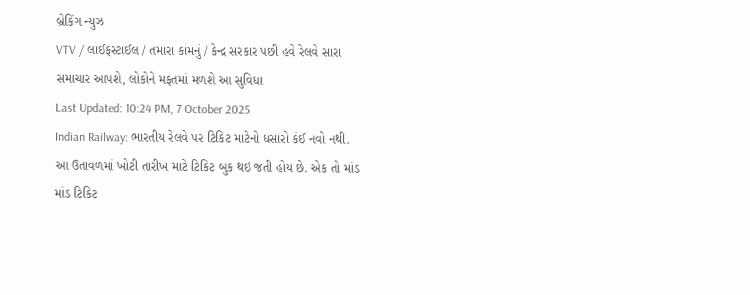બ્રેકિંગ ન્યુઝ
VTV / લાઈફસ્ટાઈલ / તમારા કામનું / કેન્દ્ર સરકાર પછી હવે રેલવે સારા સમાચાર આપશે, લોકોને મફતમાં મળશે આ સુવિધા
Last Updated: 10:24 PM, 7 October 2025
Indian Railway: ભારતીય રેલવે પર ટિકિટ માટેનો ધસારો કંઈ નવો નથી. આ ઉતાવળમાં ખોટી તારીખ માટે ટિકિટ બુક થઇ જતી હોય છે. એક તો માંડ માંડ ટિકિટ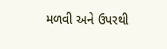મળવી અને ઉપરથી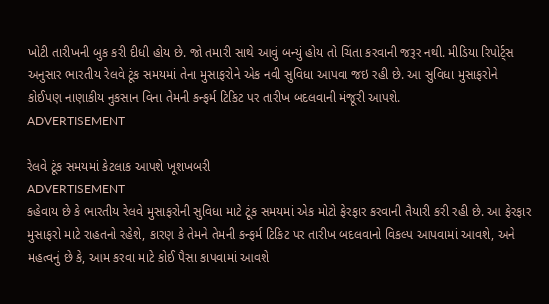ખોટી તારીખની બુક કરી દીધી હોય છે. જો તમારી સાથે આવું બન્યું હોય તો ચિંતા કરવાની જરૂર નથી. મીડિયા રિપોર્ટ્સ અનુસાર ભારતીય રેલવે ટૂંક સમયમાં તેના મુસાફરોને એક નવી સુવિધા આપવા જઇ રહી છે. આ સુવિધા મુસાફરોને કોઈપણ નાણાકીય નુકસાન વિના તેમની કન્ફર્મ ટિકિટ પર તારીખ બદલવાની મંજૂરી આપશે.
ADVERTISEMENT

રેલવે ટૂંક સમયમાં કેટલાક આપશે ખૂશખબરી
ADVERTISEMENT
કહેવાય છે કે ભારતીય રેલવે મુસાફરોની સુવિધા માટે ટૂંક સમયમાં એક મોટો ફેરફાર કરવાની તૈયારી કરી રહી છે. આ ફેરફાર મુસાફરો માટે રાહતનો રહેશે, કારણ કે તેમને તેમની કન્ફર્મ ટિકિટ પર તારીખ બદલવાનો વિકલ્પ આપવામાં આવશે, અને મહત્વનું છે કે, આમ કરવા માટે કોઈ પૈસા કાપવામાં આવશે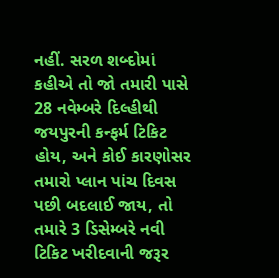નહીં. સરળ શબ્દોમાં કહીએ તો જો તમારી પાસે 28 નવેમ્બરે દિલ્હીથી જયપુરની કન્ફર્મ ટિકિટ હોય, અને કોઈ કારણોસર તમારો પ્લાન પાંચ દિવસ પછી બદલાઈ જાય, તો તમારે 3 ડિસેમ્બરે નવી ટિકિટ ખરીદવાની જરૂર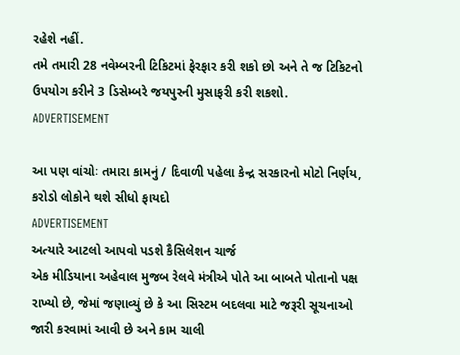રહેશે નહીં.
તમે તમારી 28 નવેમ્બરની ટિકિટમાં ફેરફાર કરી શકો છો અને તે જ ટિકિટનો ઉપયોગ કરીને 3 ડિસેમ્બરે જયપુરની મુસાફરી કરી શકશો.
ADVERTISEMENT

આ પણ વાંચોઃ તમારા કામનું / દિવાળી પહેલા કેન્દ્ર સરકારનો મોટો નિર્ણય, કરોડો લોકોને થશે સીધો ફાયદો
ADVERTISEMENT
અત્યારે આટલો આપવો પડશે કૈસિલેશન ચાર્જ
એક મીડિયાના અહેવાલ મુજબ રેલવે મંત્રીએ પોતે આ બાબતે પોતાનો પક્ષ રાખ્યો છે, જેમાં જણાવ્યું છે કે આ સિસ્ટમ બદલવા માટે જરૂરી સૂચનાઓ જારી કરવામાં આવી છે અને કામ ચાલી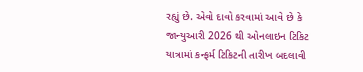રહ્યું છે. એવો દાવો કરવામાં આવે છે કે જાન્યુઆરી 2026 થી ઓનલાઇન ટિકિટ યાત્રામાં કન્ફર્મ ટિકિટની તારીખ બદલાવી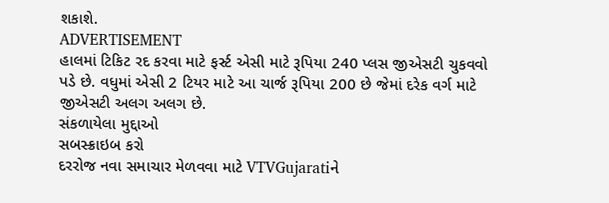શકાશે.
ADVERTISEMENT
હાલમાં ટિકિટ રદ કરવા માટે ફર્સ્ટ એસી માટે રૂપિયા 240 પ્લસ જીએસટી ચુકવવો પડે છે. વધુમાં એસી 2 ટિયર માટે આ ચાર્જ રૂપિયા 200 છે જેમાં દરેક વર્ગ માટે જીએસટી અલગ અલગ છે.
સંકળાયેલા મુદ્દાઓ
સબસ્ક્રાઇબ કરો
દરરોજ નવા સમાચાર મેળવવા માટે VTVGujaratiને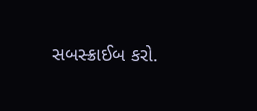સબસ્ક્રાઈબ કરો.